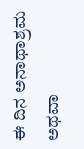ಈ ದಿನ ಅನಾಥಾಶ್ರಮ ಅಥವಾ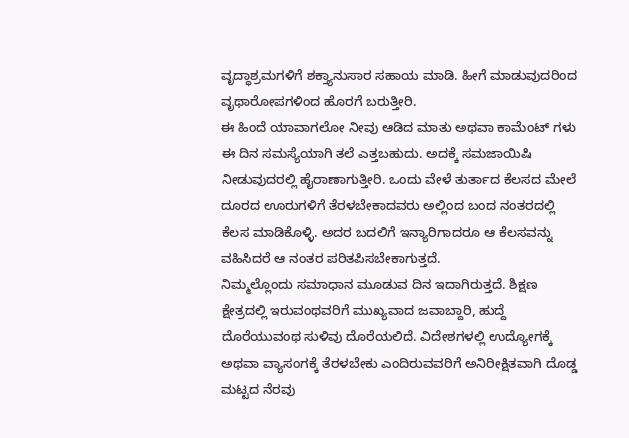ವೃದ್ಧಾಶ್ರಮಗಳಿಗೆ ಶಕ್ತ್ಯಾನುಸಾರ ಸಹಾಯ ಮಾಡಿ. ಹೀಗೆ ಮಾಡುವುದರಿಂದ ವೃಥಾರೋಪಗಳಿಂದ ಹೊರಗೆ ಬರುತ್ತೀರಿ.
ಈ ಹಿಂದೆ ಯಾವಾಗಲೋ ನೀವು ಆಡಿದ ಮಾತು ಅಥವಾ ಕಾಮೆಂಟ್ ಗಳು ಈ ದಿನ ಸಮಸ್ಯೆಯಾಗಿ ತಲೆ ಎತ್ತಬಹುದು. ಅದಕ್ಕೆ ಸಮಜಾಯಿಷಿ ನೀಡುವುದರಲ್ಲಿ ಹೈರಾಣಾಗುತ್ತೀರಿ. ಒಂದು ವೇಳೆ ತುರ್ತಾದ ಕೆಲಸದ ಮೇಲೆ ದೂರದ ಊರುಗಳಿಗೆ ತೆರಳಬೇಕಾದವರು ಅಲ್ಲಿಂದ ಬಂದ ನಂತರದಲ್ಲಿ ಕೆಲಸ ಮಾಡಿಕೊಳ್ಳಿ. ಅದರ ಬದಲಿಗೆ ಇನ್ಯಾರಿಗಾದರೂ ಆ ಕೆಲಸವನ್ನು ವಹಿಸಿದರೆ ಆ ನಂತರ ಪರಿತಪಿಸಬೇಕಾಗುತ್ತದೆ.
ನಿಮ್ಮಲ್ಲೊಂದು ಸಮಾಧಾನ ಮೂಡುವ ದಿನ ಇದಾಗಿರುತ್ತದೆ. ಶಿಕ್ಷಣ ಕ್ಷೇತ್ರದಲ್ಲಿ ಇರುವಂಥವರಿಗೆ ಮುಖ್ಯವಾದ ಜವಾಬ್ದಾರಿ, ಹುದ್ದೆ ದೊರೆಯುವಂಥ ಸುಳಿವು ದೊರೆಯಲಿದೆ. ವಿದೇಶಗಳಲ್ಲಿ ಉದ್ಯೋಗಕ್ಕೆ ಅಥವಾ ವ್ಯಾಸಂಗಕ್ಕೆ ತೆರಳಬೇಕು ಎಂದಿರುವವರಿಗೆ ಅನಿರೀಕ್ಷಿತವಾಗಿ ದೊಡ್ಡ ಮಟ್ಟದ ನೆರವು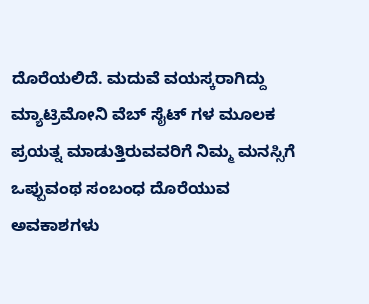ದೊರೆಯಲಿದೆ. ಮದುವೆ ವಯಸ್ಕರಾಗಿದ್ದು ಮ್ಯಾಟ್ರಿಮೋನಿ ವೆಬ್ ಸೈಟ್ ಗಳ ಮೂಲಕ ಪ್ರಯತ್ನ ಮಾಡುತ್ತಿರುವವರಿಗೆ ನಿಮ್ಮ ಮನಸ್ಸಿಗೆ ಒಪ್ಪುವಂಥ ಸಂಬಂಧ ದೊರೆಯುವ ಅವಕಾಶಗಳು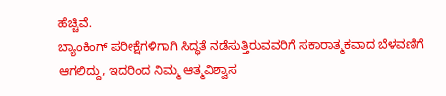ಹೆಚ್ಚಿವೆ.
ಬ್ಯಾಂಕಿಂಗ್ ಪರೀಕ್ಷೆಗಳಿಗಾಗಿ ಸಿದ್ಧತೆ ನಡೆಸುತ್ತಿರುವವರಿಗೆ ಸಕಾರಾತ್ಮಕವಾದ ಬೆಳವಣಿಗೆ ಆಗಲಿದ್ದು, ಇದರಿಂದ ನಿಮ್ಮ ಆತ್ಮವಿಶ್ವಾಸ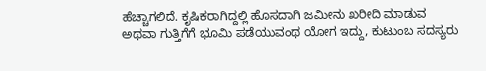ಹೆಚ್ಚಾಗಲಿದೆ. ಕೃಷಿಕರಾಗಿದ್ದಲ್ಲಿ ಹೊಸದಾಗಿ ಜಮೀನು ಖರೀದಿ ಮಾಡುವ ಅಥವಾ ಗುತ್ತಿಗೆಗೆ ಭೂಮಿ ಪಡೆಯುವಂಥ ಯೋಗ ಇದ್ದು, ಕುಟುಂಬ ಸದಸ್ಯರು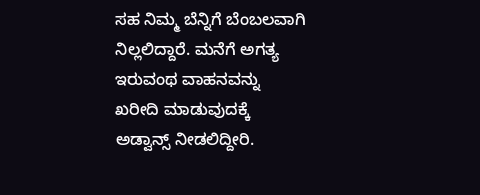ಸಹ ನಿಮ್ಮ ಬೆನ್ನಿಗೆ ಬೆಂಬಲವಾಗಿ ನಿಲ್ಲಲಿದ್ದಾರೆ. ಮನೆಗೆ ಅಗತ್ಯ ಇರುವಂಥ ವಾಹನವನ್ನು ಖರೀದಿ ಮಾಡುವುದಕ್ಕೆ ಅಡ್ವಾನ್ಸ್ ನೀಡಲಿದ್ದೀರಿ.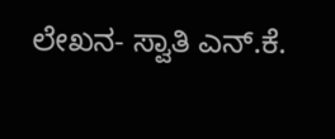ಲೇಖನ- ಸ್ವಾತಿ ಎನ್.ಕೆ.